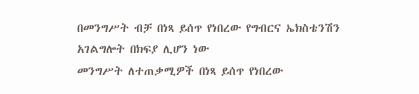በመንግሥት ብቻ በነጻ ይሰጥ የነበረው የግብርና ኤክስቴንሽን አገልግሎት በክፍያ ሊሆን ነው
መንግሥት ለተጠቃሚዎች በነጻ ይሰጥ የነበረው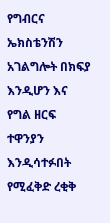የግብርና ኤክስቴንሽን አገልግሎት በክፍያ እንዲሆን እና የግል ዘርፍ ተዋንያን እንዲሳተፉበት የሚፈቅድ ረቂቅ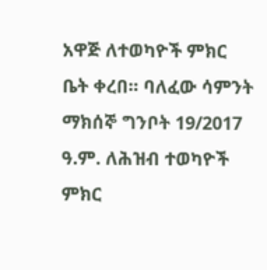አዋጅ ለተወካዮች ምክር ቤት ቀረበ። ባለፈው ሳምንት ማክሰኞ ግንቦት 19/2017 ዓ.ም. ለሕዝብ ተወካዮች ምክር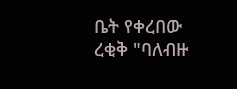ቤት የቀረበው ረቂቅ "ባለብዙ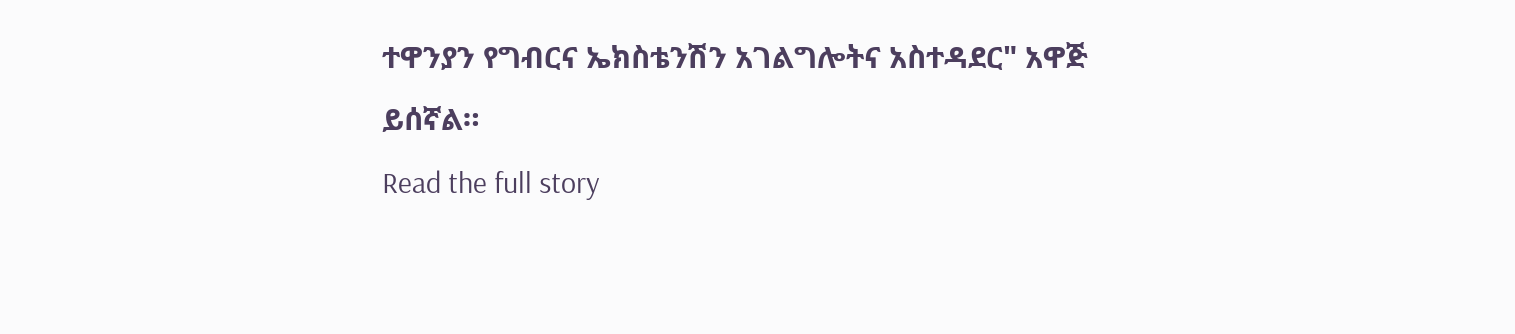ተዋንያን የግብርና ኤክስቴንሽን አገልግሎትና አስተዳደር" አዋጅ ይሰኛል።
Read the full story